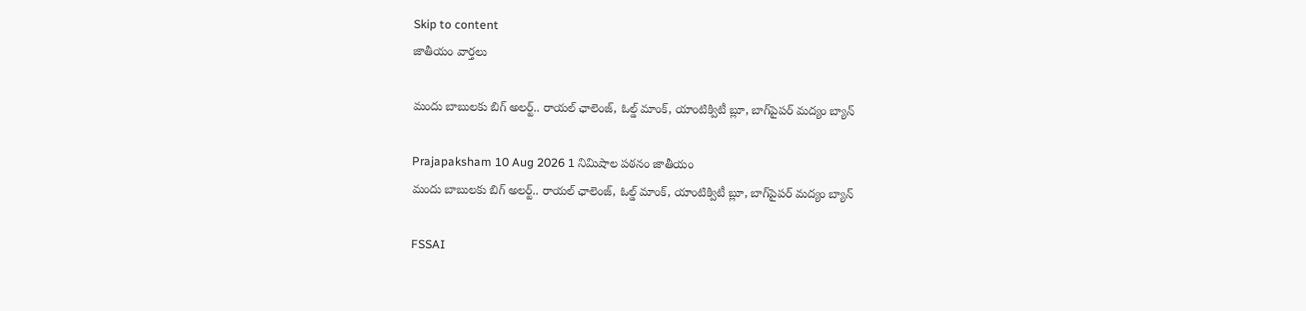Skip to content
జాతీయం వార్తలు

మందు బాబులకు బిగ్ అలర్ట్.. రాయల్ ఛాలెంజ్, ఓల్డ్ మాంక్‌, యాంటిక్విటీ బ్లూ, బాగ్‌పైపర్ మద్యం బ్యాన్

Prajapaksham 10 Aug 2026 1 నిమిషాల పఠనం జాతీయం
మందు బాబులకు బిగ్ అలర్ట్.. రాయల్ ఛాలెంజ్, ఓల్డ్ మాంక్‌, యాంటిక్విటీ బ్లూ, బాగ్‌పైపర్ మద్యం బ్యాన్

FSSAI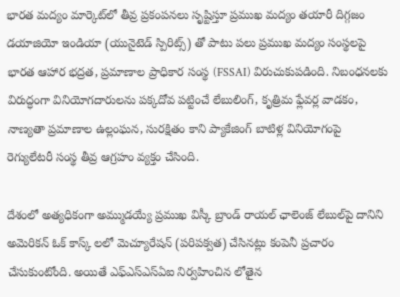భారత మద్యం మార్కెట్‌లో తీవ్ర ప్రకంపనలు సృష్టిస్తూ ప్రముఖ మద్యం తయారీ దిగ్గజం డయాజియో ఇండియా (యునైటెడ్ స్పిరిట్స్) తో పాటు పలు ప్రముఖ మద్యం సంస్థలపై భారత ఆహార భద్రత, ప్రమాణాల ప్రాధికార సంస్థ (FSSAI) విరుచుకుపడింది. నిబంధనలకు విరుద్ధంగా వినియోగదారులను పక్కదోవ పట్టించే లేబులింగ్, కృత్రిమ ఫ్లేవర్ల వాడకం, నాణ్యతా ప్రమాణాల ఉల్లంఘన, సురక్షితం కాని ప్యాకేజింగ్ బాటిళ్ల వినియోగంపై రెగ్యులేటరీ సంస్థ తీవ్ర ఆగ్రహం వ్యక్తం చేసింది.

దేశంలో అత్యధికంగా అమ్ముడయ్యే ప్రముఖ విస్కీ బ్రాండ్ రాయల్ ఛాలెంజ్ లేబుల్‌పై దానిని అమెరికన్ ఓక్ కాస్క్ లలో మెచ్యూరేషన్ (పరిపక్వత) చేసినట్లు కంపెనీ ప్రచారం చేసుకుంటోంది. అయితే ఎఫ్‌ఎస్‌ఎస్‌ఏఐ నిర్వహించిన లోతైన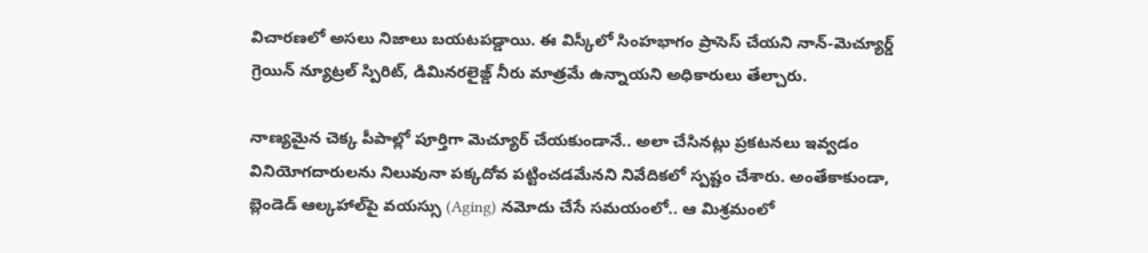విచారణలో అసలు నిజాలు బయటపడ్డాయి. ఈ విస్కీలో సింహభాగం ప్రాసెస్ చేయని నాన్-మెచ్యూర్డ్ గ్రెయిన్ న్యూట్రల్ స్పిరిట్, డిమినరలైజ్డ్ నీరు మాత్రమే ఉన్నాయని అధికారులు తేల్చారు.

నాణ్యమైన చెక్క పీపాల్లో పూర్తిగా మెచ్యూర్ చేయకుండానే.. అలా చేసినట్లు ప్రకటనలు ఇవ్వడం వినియోగదారులను నిలువునా పక్కదోవ పట్టించడమేనని నివేదికలో స్పష్టం చేశారు. అంతేకాకుండా, బ్లెండెడ్ ఆల్కహాల్‌పై వయస్సు (Aging) నమోదు చేసే సమయంలో.. ఆ మిశ్రమంలో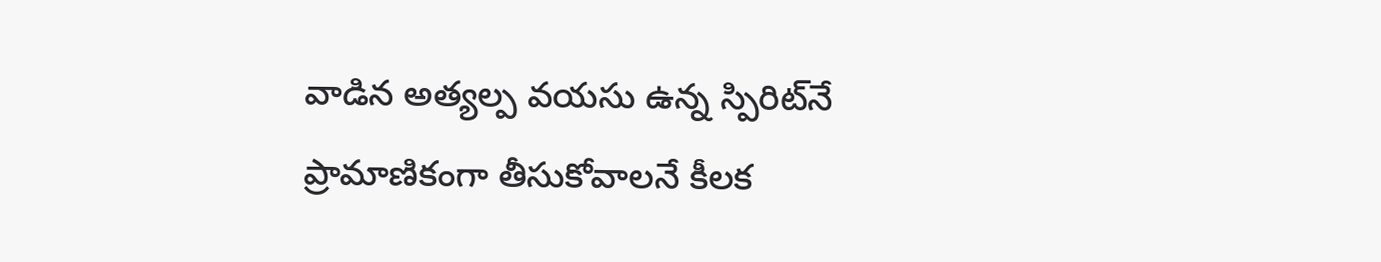వాడిన అత్యల్ప వయసు ఉన్న స్పిరిట్‌నే ప్రామాణికంగా తీసుకోవాలనే కీలక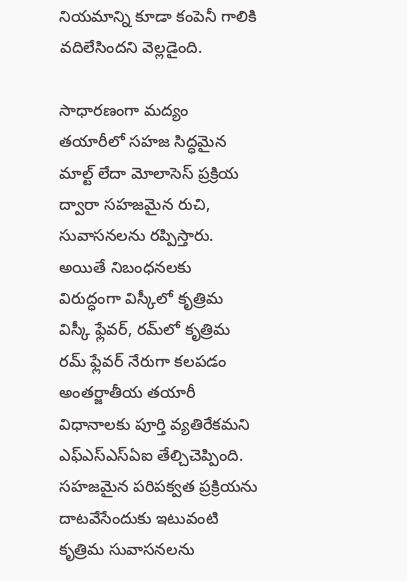నియమాన్ని కూడా కంపెనీ గాలికి వదిలేసిందని వెల్లడైంది.

సాధారణంగా మద్యం తయారీలో సహజ సిద్ధమైన మాల్ట్ లేదా మోలాసెస్ ప్రక్రియ ద్వారా సహజమైన రుచి, సువాసనలను రప్పిస్తారు. అయితే నిబంధనలకు విరుద్ధంగా విస్కీలో కృత్రిమ విస్కీ ఫ్లేవర్, రమ్‌లో కృత్రిమ రమ్ ఫ్లేవర్ నేరుగా కలపడం అంతర్జాతీయ తయారీ విధానాలకు పూర్తి వ్యతిరేకమని ఎఫ్‌ఎస్‌ఎస్‌ఏఐ తేల్చిచెప్పింది. సహజమైన పరిపక్వత ప్రక్రియను దాటవేసేందుకు ఇటువంటి కృత్రిమ సువాసనలను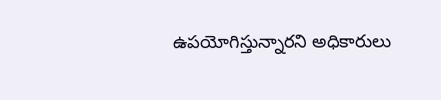ఉపయోగిస్తున్నారని అధికారులు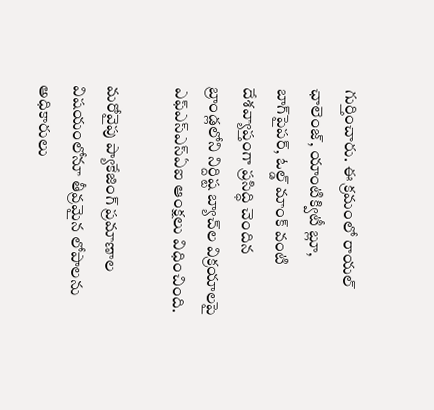గుర్తించారు. ఈ క్రమంలో రాయల్ ఛాలెంజ్, యాంటిక్విటీ బ్లూ, బాగ్‌పైపర్, ఓల్డ్ మాంక్ వంటి దేశవ్యాప్తంగా ప్రసిద్ధి చెందిన బ్రాండ్లలోని నిర్దిష్ట బ్యాచ్‌ల విక్రయాలపై ఎఫ్‌ఎస్‌ఎస్‌ఏఐ ఆంక్షలు విధించింది.

మరోవైపు ప్యాకేజింగ్ ప్రమాణాల విషయంలోనూ తీవ్రమైన లోపాలను అధికారులు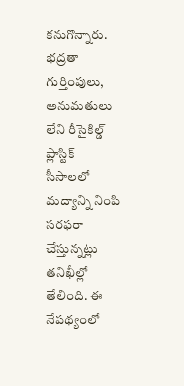కనుగొన్నారు. భద్రతా గుర్తింపులు, అనుమతులు లేని రీసైకిల్డ్ ప్లాస్టిక్ సీసాలలో మద్యాన్ని నింపి సరఫరా చేస్తున్నట్లు తనిఖీల్లో తేలింది. ఈ నేపథ్యంలో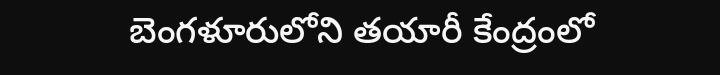బెంగళూరులోని తయారీ కేంద్రంలో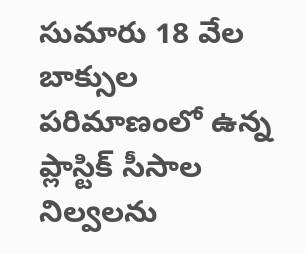సుమారు 18 వేల బాక్సుల పరిమాణంలో ఉన్న ప్లాస్టిక్ సీసాల నిల్వలను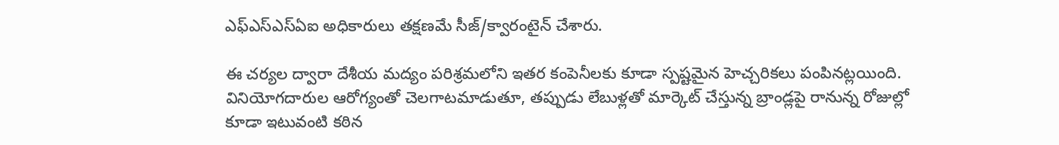ఎఫ్‌ఎస్‌ఎస్‌ఏఐ అధికారులు తక్షణమే సీజ్/క్వారంటైన్ చేశారు.

ఈ చర్యల ద్వారా దేశీయ మద్యం పరిశ్రమలోని ఇతర కంపెనీలకు కూడా స్పష్టమైన హెచ్చరికలు పంపినట్లయింది. వినియోగదారుల ఆరోగ్యంతో చెలగాటమాడుతూ, తప్పుడు లేబుళ్లతో మార్కెట్ చేస్తున్న బ్రాండ్లపై రానున్న రోజుల్లో కూడా ఇటువంటి కఠిన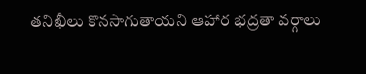తనిఖీలు కొనసాగుతాయని ఆహార భద్రతా వర్గాలు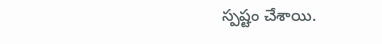స్పష్టం చేశాయి.